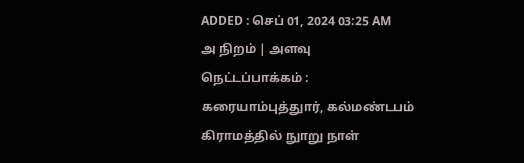ADDED : செப் 01, 2024 03:25 AM
அ நிறம் | அளவு
நெட்டப்பாக்கம் : கரையாம்புத்துார், கல்மண்டபம் கிராமத்தில் நுாறு நாள்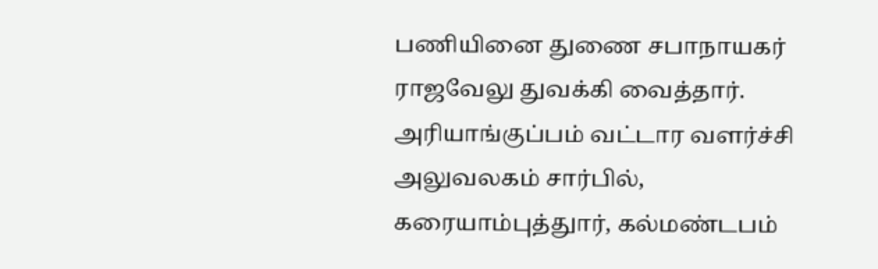பணியினை துணை சபாநாயகர் ராஜவேலு துவக்கி வைத்தார்.
அரியாங்குப்பம் வட்டார வளர்ச்சி அலுவலகம் சார்பில், கரையாம்புத்துார், கல்மண்டபம்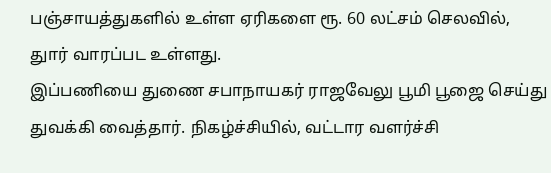பஞ்சாயத்துகளில் உள்ள ஏரிகளை ரூ. 60 லட்சம் செலவில், துார் வாரப்பட உள்ளது.
இப்பணியை துணை சபாநாயகர் ராஜவேலு பூமி பூஜை செய்து துவக்கி வைத்தார். நிகழ்ச்சியில், வட்டார வளர்ச்சி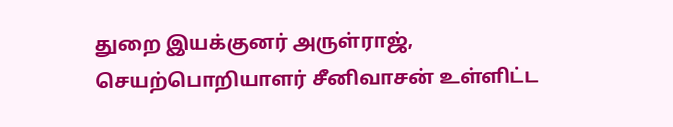துறை இயக்குனர் அருள்ராஜ், செயற்பொறியாளர் சீனிவாசன் உள்ளிட்ட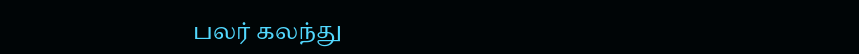பலர் கலந்து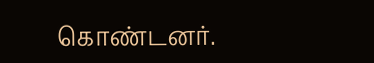கொண்டனர்.